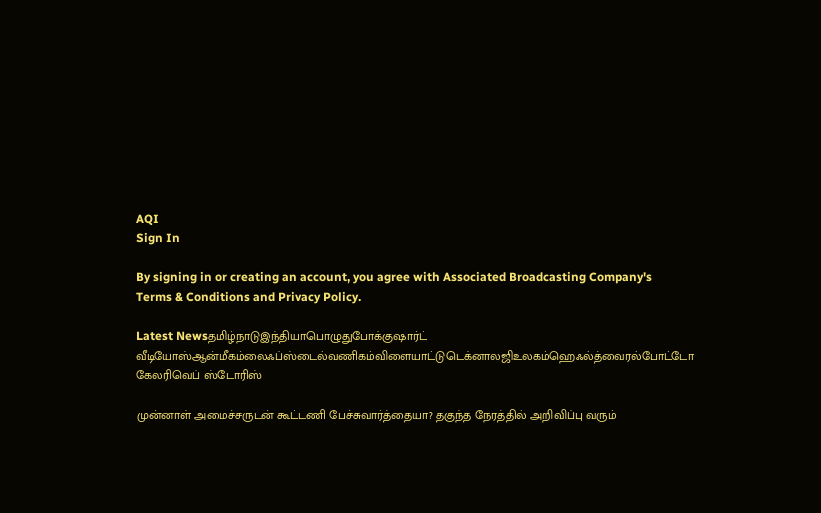AQI
Sign In

By signing in or creating an account, you agree with Associated Broadcasting Company's Terms & Conditions and Privacy Policy.

Latest Newsதமிழ்நாடுஇந்தியாபொழுதுபோக்குஷார்ட் வீடியோஸ்ஆன்மீகம்லைஃப்ஸ்டைல்வணிகம்விளையாட்டுடெக்னாலஜிஉலகம்ஹெஃல்த்வைரல்போட்டோ கேலரிவெப் ஸ்டோரிஸ்

முன்னாள் அமைச்சருடன் கூட்டணி பேச்சுவார்த்தையா? தகுந்த நேரத்தில் அறிவிப்பு வரும்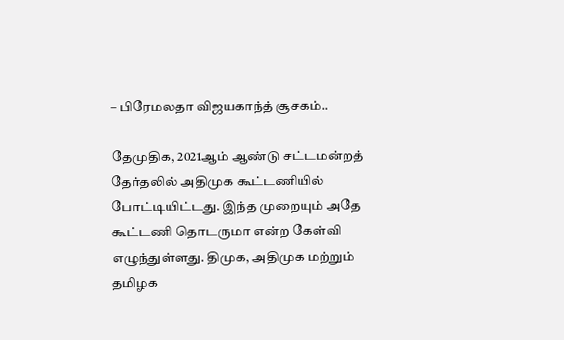– பிரேமலதா விஜயகாந்த் சூசகம்..

தேமுதிக, 2021ஆம் ஆண்டு சட்டமன்றத் தேர்தலில் அதிமுக கூட்டணியில் போட்டியிட்டது. இந்த முறையும் அதே கூட்டணி தொடருமா என்ற கேள்வி எழுந்துள்ளது. திமுக, அதிமுக மற்றும் தமிழக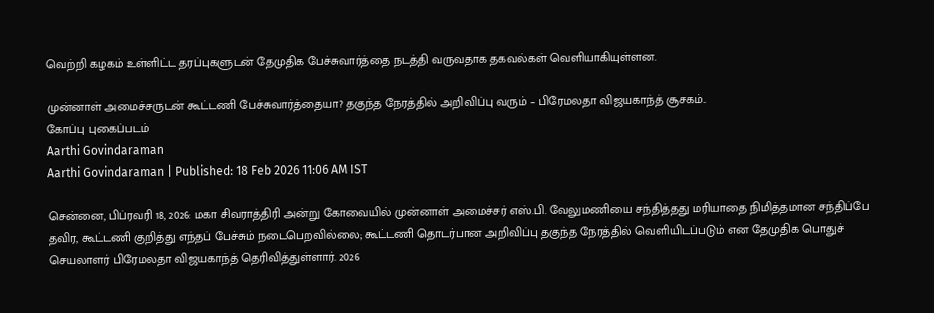வெற்றி கழகம் உள்ளிட்ட தரப்புகளுடன் தேமுதிக பேச்சுவார்த்தை நடத்தி வருவதாக தகவல்கள் வெளியாகியுள்ளன.

முன்னாள் அமைச்சருடன் கூட்டணி பேச்சுவார்த்தையா? தகுந்த நேரத்தில் அறிவிப்பு வரும் – பிரேமலதா விஜயகாந்த் சூசகம்..
கோப்பு புகைப்படம்
Aarthi Govindaraman
Aarthi Govindaraman | Published: 18 Feb 2026 11:06 AM IST

சென்னை, பிப்ரவரி 18, 2026: மகா சிவராத்திரி அன்று கோவையில் முன்னாள் அமைச்சர் எஸ்.பி. வேலுமணியை சந்தித்தது மரியாதை நிமித்தமான சந்திப்பே தவிர, கூட்டணி குறித்து எந்தப் பேச்சும் நடைபெறவில்லை; கூட்டணி தொடர்பான அறிவிப்பு தகுந்த நேரத்தில் வெளியிடப்படும் என தேமுதிக பொதுச் செயலாளர் பிரேமலதா விஜயகாந்த் தெரிவித்துள்ளார். 2026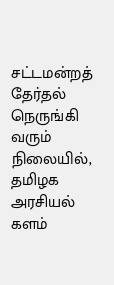சட்டமன்றத் தேர்தல் நெருங்கி வரும் நிலையில், தமிழக அரசியல் களம்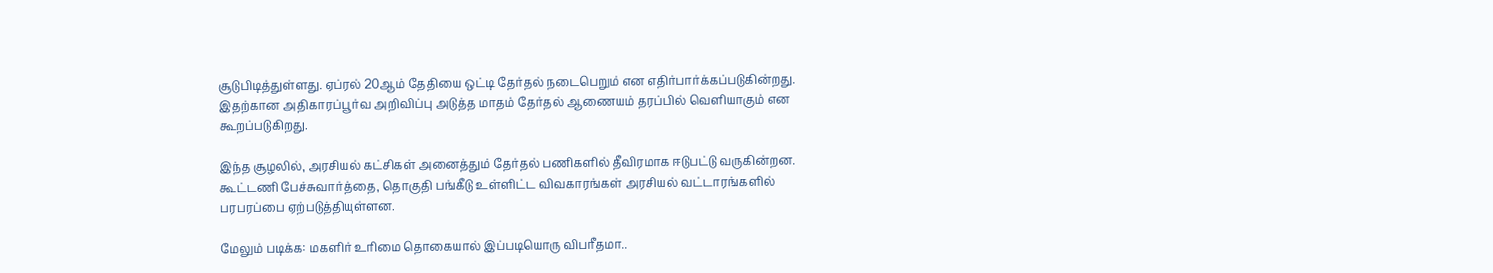சூடுபிடித்துள்ளது. ஏப்ரல் 20ஆம் தேதியை ஒட்டி தேர்தல் நடைபெறும் என எதிர்பார்க்கப்படுகின்றது. இதற்கான அதிகாரப்பூர்வ அறிவிப்பு அடுத்த மாதம் தேர்தல் ஆணையம் தரப்பில் வெளியாகும் என கூறப்படுகிறது.

இந்த சூழலில், அரசியல் கட்சிகள் அனைத்தும் தேர்தல் பணிகளில் தீவிரமாக ஈடுபட்டு வருகின்றன. கூட்டணி பேச்சுவார்த்தை, தொகுதி பங்கீடு உள்ளிட்ட விவகாரங்கள் அரசியல் வட்டாரங்களில் பரபரப்பை ஏற்படுத்தியுள்ளன.

மேலும் படிக்க: மகளிர் உரிமை தொகையால் இப்படியொரு விபரீதமா..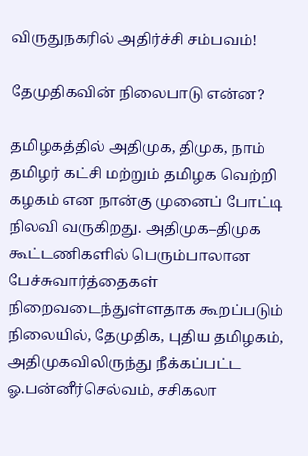விருதுநகரில் அதிர்ச்சி சம்பவம்!

தேமுதிகவின் நிலைபாடு என்ன?

தமிழகத்தில் அதிமுக, திமுக, நாம் தமிழர் கட்சி மற்றும் தமிழக வெற்றி கழகம் என நான்கு முனைப் போட்டி நிலவி வருகிறது. அதிமுக–திமுக கூட்டணிகளில் பெரும்பாலான பேச்சுவார்த்தைகள் நிறைவடைந்துள்ளதாக கூறப்படும் நிலையில், தேமுதிக, புதிய தமிழகம், அதிமுகவிலிருந்து நீக்கப்பட்ட ஓ.பன்னீர்செல்வம், சசிகலா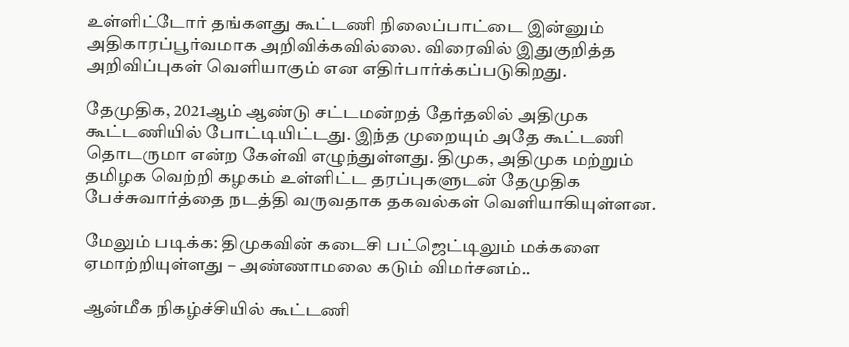உள்ளிட்டோர் தங்களது கூட்டணி நிலைப்பாட்டை இன்னும் அதிகாரப்பூர்வமாக அறிவிக்கவில்லை. விரைவில் இதுகுறித்த அறிவிப்புகள் வெளியாகும் என எதிர்பார்க்கப்படுகிறது.

தேமுதிக, 2021ஆம் ஆண்டு சட்டமன்றத் தேர்தலில் அதிமுக கூட்டணியில் போட்டியிட்டது. இந்த முறையும் அதே கூட்டணி தொடருமா என்ற கேள்வி எழுந்துள்ளது. திமுக, அதிமுக மற்றும் தமிழக வெற்றி கழகம் உள்ளிட்ட தரப்புகளுடன் தேமுதிக பேச்சுவார்த்தை நடத்தி வருவதாக தகவல்கள் வெளியாகியுள்ளன.

மேலும் படிக்க: திமுகவின் கடைசி பட்ஜெட்டிலும் மக்களை ஏமாற்றியுள்ளது – அண்ணாமலை கடும் விமர்சனம்..

ஆன்மீக நிகழ்ச்சியில் கூட்டணி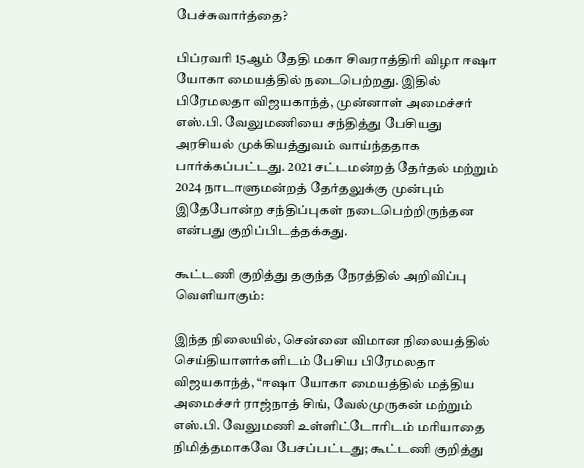பேச்சுவார்த்தை?

பிப்ரவரி 15ஆம் தேதி மகா சிவராத்திரி விழா ஈஷா யோகா மையத்தில் நடைபெற்றது. இதில் பிரேமலதா விஜயகாந்த், முன்னாள் அமைச்சர் எஸ்.பி. வேலுமணியை சந்தித்து பேசியது அரசியல் முக்கியத்துவம் வாய்ந்ததாக பார்க்கப்பட்டது. 2021 சட்டமன்றத் தேர்தல் மற்றும் 2024 நாடாளுமன்றத் தேர்தலுக்கு முன்பும் இதேபோன்ற சந்திப்புகள் நடைபெற்றிருந்தன என்பது குறிப்பிடத்தக்கது.

கூட்டணி குறித்து தகுந்த நேரத்தில் அறிவிப்பு வெளியாகும்:

இந்த நிலையில், சென்னை விமான நிலையத்தில் செய்தியாளர்களிடம் பேசிய பிரேமலதா விஜயகாந்த், “ஈஷா யோகா மையத்தில் மத்திய அமைச்சர் ராஜ்நாத் சிங், வேல்முருகன் மற்றும் எஸ்.பி. வேலுமணி உள்ளிட்டோரிடம் மரியாதை நிமித்தமாகவே பேசப்பட்டது; கூட்டணி குறித்து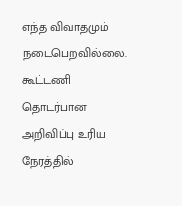எந்த விவாதமும் நடைபெறவில்லை. கூட்டணி தொடர்பான அறிவிப்பு உரிய நேரத்தில்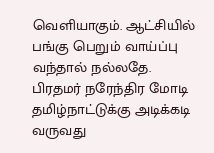வெளியாகும். ஆட்சியில் பங்கு பெறும் வாய்ப்பு வந்தால் நல்லதே. பிரதமர் நரேந்திர மோடி தமிழ்நாட்டுக்கு அடிக்கடி வருவது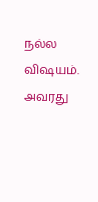நல்ல விஷயம். அவரது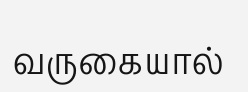வருகையால்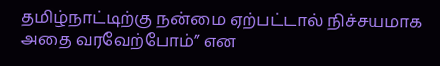தமிழ்நாட்டிற்கு நன்மை ஏற்பட்டால் நிச்சயமாக அதை வரவேற்போம்” என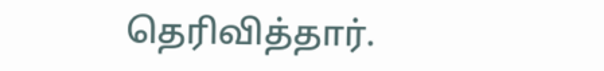தெரிவித்தார்.